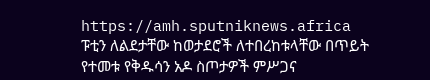https://amh.sputniknews.africa
ፑቲን ለልደታቸው ከወታደሮች ለተበረከቱላቸው በጥይት የተመቱ የቅዱሳን አዶ ስጦታዎች ምሥጋና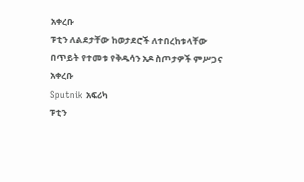አቀረቡ
ፑቲን ለልደታቸው ከወታደሮች ለተበረከቱላቸው በጥይት የተመቱ የቅዱሳን አዶ ስጦታዎች ምሥጋና አቀረቡ
Sputnik አፍሪካ
ፑቲን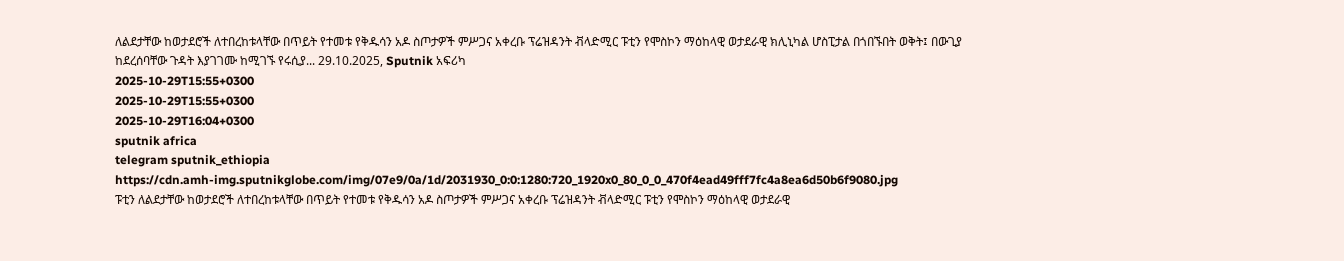ለልደታቸው ከወታደሮች ለተበረከቱላቸው በጥይት የተመቱ የቅዱሳን አዶ ስጦታዎች ምሥጋና አቀረቡ ፕሬዝዳንት ቭላድሚር ፑቲን የሞስኮን ማዕከላዊ ወታደራዊ ክሊኒካል ሆስፒታል በጎበኙበት ወቅት፤ በውጊያ ከደረሰባቸው ጉዳት እያገገሙ ከሚገኙ የሩሲያ... 29.10.2025, Sputnik አፍሪካ
2025-10-29T15:55+0300
2025-10-29T15:55+0300
2025-10-29T16:04+0300
sputnik africa
telegram sputnik_ethiopia
https://cdn.amh-img.sputnikglobe.com/img/07e9/0a/1d/2031930_0:0:1280:720_1920x0_80_0_0_470f4ead49fff7fc4a8ea6d50b6f9080.jpg
ፑቲን ለልደታቸው ከወታደሮች ለተበረከቱላቸው በጥይት የተመቱ የቅዱሳን አዶ ስጦታዎች ምሥጋና አቀረቡ ፕሬዝዳንት ቭላድሚር ፑቲን የሞስኮን ማዕከላዊ ወታደራዊ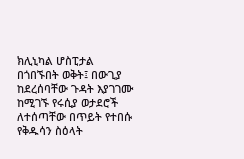ክሊኒካል ሆስፒታል በጎበኙበት ወቅት፤ በውጊያ ከደረሰባቸው ጉዳት እያገገሙ ከሚገኙ የሩሲያ ወታደሮች ለተሰጣቸው በጥይት የተበሱ የቅዱሳን ስዕላት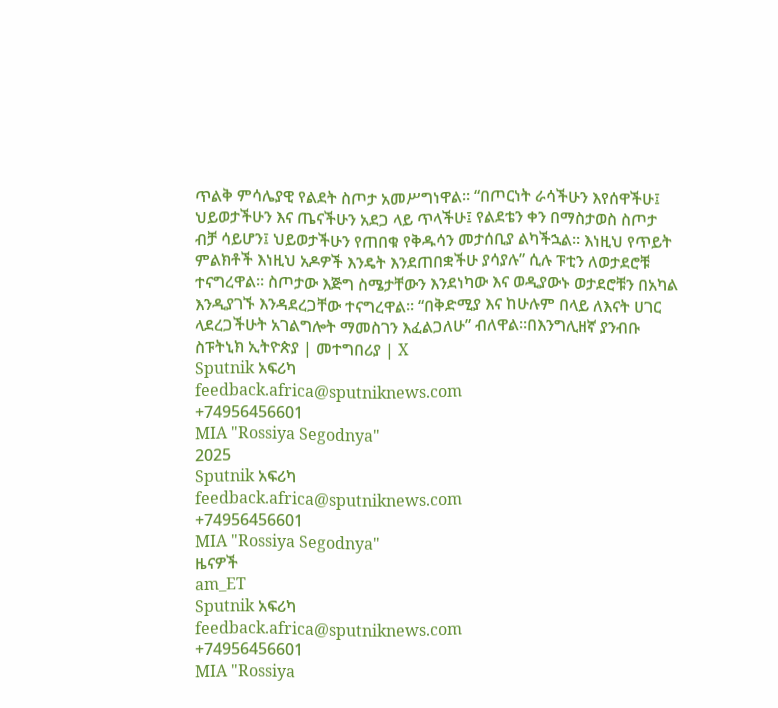ጥልቅ ምሳሌያዊ የልደት ስጦታ አመሥግነዋል፡፡ “በጦርነት ራሳችሁን እየሰዋችሁ፤ ህይወታችሁን እና ጤናችሁን አደጋ ላይ ጥላችሁ፤ የልደቴን ቀን በማስታወስ ስጦታ ብቻ ሳይሆን፤ ህይወታችሁን የጠበቁ የቅዱሳን መታሰቢያ ልካችኋል። እነዚህ የጥይት ምልክቶች እነዚህ አዶዎች እንዴት እንደጠበቋችሁ ያሳያሉ” ሲሉ ፑቲን ለወታደሮቹ ተናግረዋል፡፡ ስጦታው እጅግ ስሜታቸውን እንደነካው እና ወዲያውኑ ወታደሮቹን በአካል እንዲያገኙ እንዳደረጋቸው ተናግረዋል፡፡ “በቅድሚያ እና ከሁሉም በላይ ለእናት ሀገር ላደረጋችሁት አገልግሎት ማመስገን እፈልጋለሁ” ብለዋል፡፡በእንግሊዘኛ ያንብቡ ስፑትኒክ ኢትዮጵያ | መተግበሪያ | X
Sputnik አፍሪካ
feedback.africa@sputniknews.com
+74956456601
MIA "Rossiya Segodnya"
2025
Sputnik አፍሪካ
feedback.africa@sputniknews.com
+74956456601
MIA "Rossiya Segodnya"
ዜናዎች
am_ET
Sputnik አፍሪካ
feedback.africa@sputniknews.com
+74956456601
MIA "Rossiya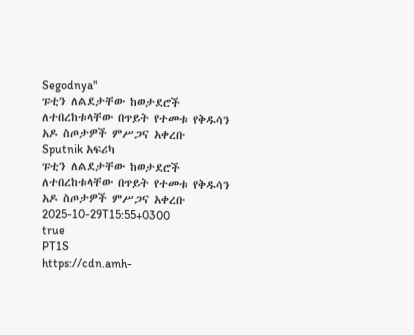Segodnya"
ፑቲን ለልደታቸው ከወታደሮች ለተበረከቱላቸው በጥይት የተመቱ የቅዱሳን አዶ ስጦታዎች ምሥጋና አቀረቡ
Sputnik አፍሪካ
ፑቲን ለልደታቸው ከወታደሮች ለተበረከቱላቸው በጥይት የተመቱ የቅዱሳን አዶ ስጦታዎች ምሥጋና አቀረቡ
2025-10-29T15:55+0300
true
PT1S
https://cdn.amh-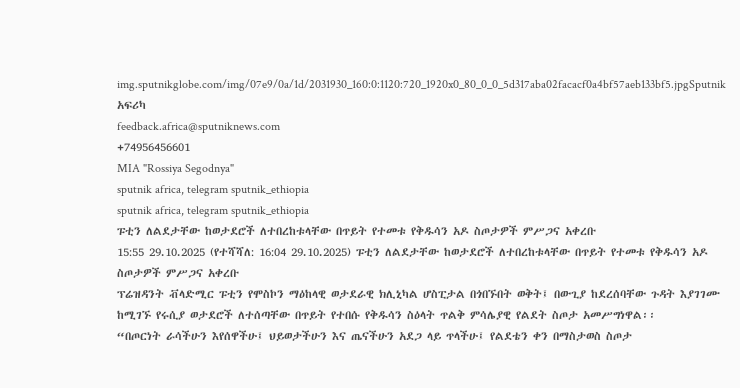img.sputnikglobe.com/img/07e9/0a/1d/2031930_160:0:1120:720_1920x0_80_0_0_5d317aba02facacf0a4bf57aeb133bf5.jpgSputnik አፍሪካ
feedback.africa@sputniknews.com
+74956456601
MIA "Rossiya Segodnya"
sputnik africa, telegram sputnik_ethiopia
sputnik africa, telegram sputnik_ethiopia
ፑቲን ለልደታቸው ከወታደሮች ለተበረከቱላቸው በጥይት የተመቱ የቅዱሳን አዶ ስጦታዎች ምሥጋና አቀረቡ
15:55 29.10.2025 (የተሻሻለ: 16:04 29.10.2025) ፑቲን ለልደታቸው ከወታደሮች ለተበረከቱላቸው በጥይት የተመቱ የቅዱሳን አዶ ስጦታዎች ምሥጋና አቀረቡ
ፕሬዝዳንት ቭላድሚር ፑቲን የሞስኮን ማዕከላዊ ወታደራዊ ክሊኒካል ሆስፒታል በጎበኙበት ወቅት፤ በውጊያ ከደረሰባቸው ጉዳት እያገገሙ ከሚገኙ የሩሲያ ወታደሮች ለተሰጣቸው በጥይት የተበሱ የቅዱሳን ስዕላት ጥልቅ ምሳሌያዊ የልደት ስጦታ አመሥግነዋል፡፡
“በጦርነት ራሳችሁን እየሰዋችሁ፤ ህይወታችሁን እና ጤናችሁን አደጋ ላይ ጥላችሁ፤ የልደቴን ቀን በማስታወስ ስጦታ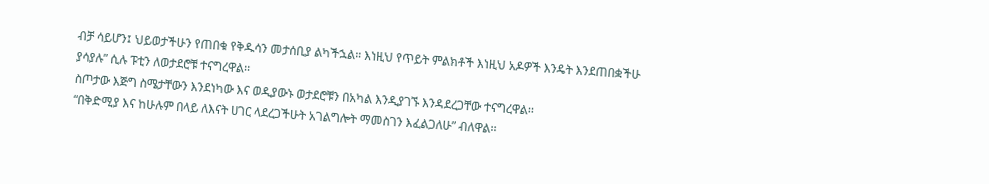ብቻ ሳይሆን፤ ህይወታችሁን የጠበቁ የቅዱሳን መታሰቢያ ልካችኋል። እነዚህ የጥይት ምልክቶች እነዚህ አዶዎች እንዴት እንደጠበቋችሁ ያሳያሉ” ሲሉ ፑቲን ለወታደሮቹ ተናግረዋል፡፡
ስጦታው እጅግ ስሜታቸውን እንደነካው እና ወዲያውኑ ወታደሮቹን በአካል እንዲያገኙ እንዳደረጋቸው ተናግረዋል፡፡
“በቅድሚያ እና ከሁሉም በላይ ለእናት ሀገር ላደረጋችሁት አገልግሎት ማመስገን እፈልጋለሁ” ብለዋል፡፡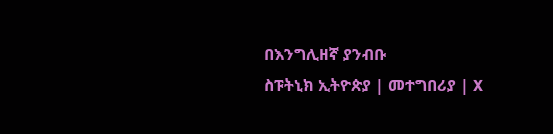በእንግሊዘኛ ያንብቡ
ስፑትኒክ ኢትዮጵያ | መተግበሪያ | X